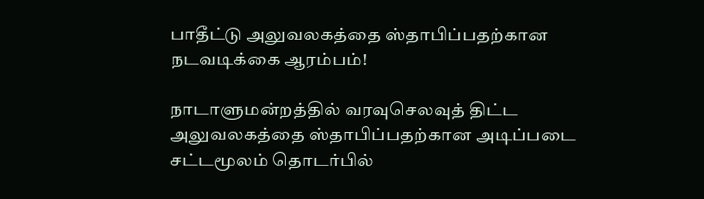பாதீட்டு அலுவலகத்தை ஸ்தாபிப்பதற்கான நடவடிக்கை ஆரம்பம்!

நாடாளுமன்றத்தில் வரவுசெலவுத் திட்ட அலுவலகத்தை ஸ்தாபிப்பதற்கான அடிப்படை சட்டமூலம் தொடர்பில்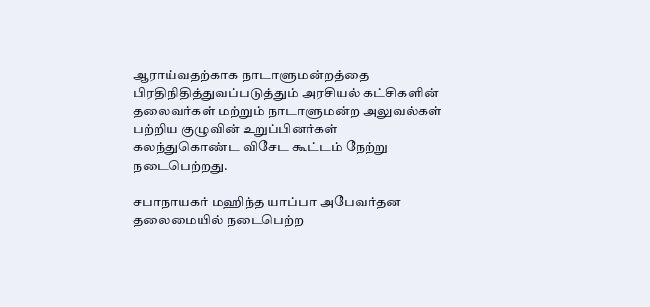ஆராய்வதற்காக நாடாளுமன்றத்தை பிரதிநிதித்துவப்படுத்தும் அரசியல் கட்சிகளின் தலைவர்கள் மற்றும் நாடாளுமன்ற அலுவல்கள் பற்றிய குழுவின் உறுப்பினர்கள் கலந்துகொண்ட விசேட கூட்டம் நேற்று நடைபெற்றது.

சபாநாயகர் மஹிந்த யாப்பா அபேவர்தன தலைமையில் நடைபெற்ற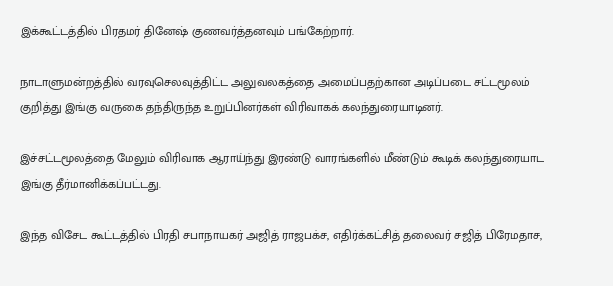இக்கூட்டத்தில் பிரதமர் தினேஷ் குணவர்த்தனவும் பங்கேற்றார்.

நாடாளுமன்றத்தில் வரவுசெலவுத்திட்ட அலுவலகத்தை அமைப்பதற்கான அடிப்படை சட்டமூலம் குறித்து இங்கு வருகை தந்திருந்த உறுப்பினர்கள் விரிவாகக் கலந்துரையாடினர்.

இச்சட்டமூலத்தை மேலும் விரிவாக ஆராய்ந்து இரண்டு வாரங்களில் மீண்டும் கூடிக் கலந்துரையாட இங்கு தீர்மானிக்கப்பட்டது.

இந்த விசேட கூட்டத்தில் பிரதி சபாநாயகர் அஜித் ராஜபக்ச, எதிர்க்கட்சித் தலைவர் சஜித் பிரேமதாச,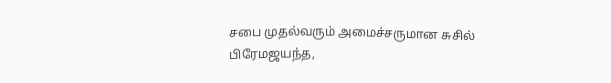சபை முதல்வரும் அமைச்சருமான சுசில் பிரேமஜயந்த,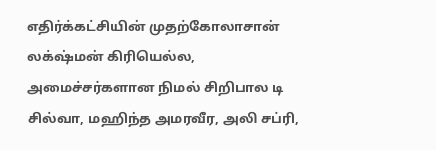எதிர்க்கட்சியின் முதற்கோலாசான் லக்‌ஷ்மன் கிரியெல்ல, அமைச்சர்களான நிமல் சிறிபால டி சில்வா, மஹிந்த அமரவீர, அலி சப்ரி,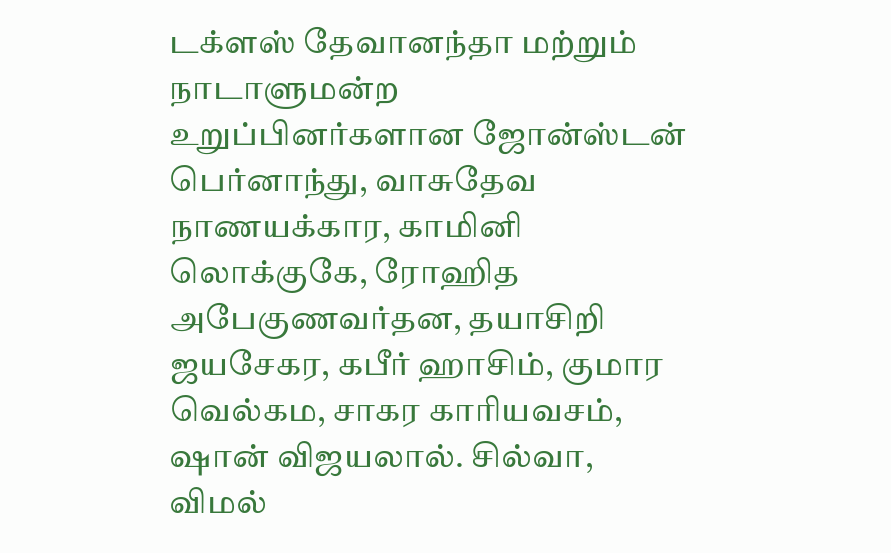டக்ளஸ் தேவானந்தா மற்றும் நாடாளுமன்ற உறுப்பினர்களான ஜோன்ஸ்டன் பெர்னாந்து, வாசுதேவ நாணயக்கார, காமினி லொக்குகே, ரோஹித அபேகுணவர்தன, தயாசிறி ஜயசேகர, கபீர் ஹாசிம், குமார வெல்கம, சாகர காரியவசம், ஷான் விஜயலால். சில்வா, விமல்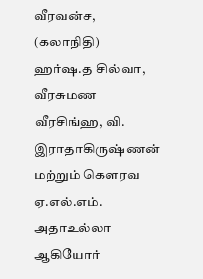வீரவன்ச, (கலாநிதி) ஹர்ஷ.த சில்வா, வீரசுமண வீரசிங்ஹ, வி. இராதாகிருஷ்ணன் மற்றும் கௌரவ ஏ.எல்.எம். அதாஉல்லா ஆகியோர்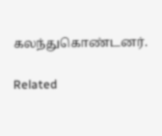கலந்துகொண்டனர்.

Related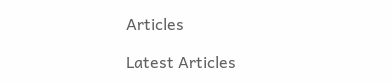Articles

Latest Articles